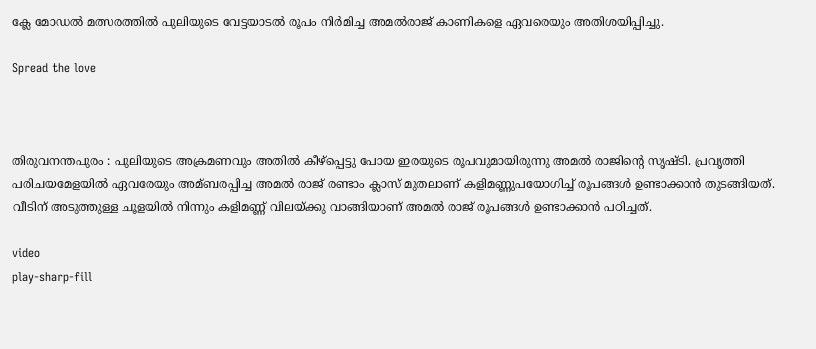ക്ലേ മോഡല്‍ മത്സരത്തില്‍ പുലിയുടെ വേട്ടയാടല്‍ രൂപം നിര്‍മിച്ച അമല്‍രാജ് കാണികളെ ഏവരെയും അതിശയിപ്പിച്ചു.

Spread the love



തിരുവനന്തപുരം : പുലിയുടെ അക്രമണവും അതില്‍ കീഴ്പ്പെട്ടു പോയ ഇരയുടെ രൂപവുമായിരുന്നു അമല്‍ രാജിന്‍റെ സൃഷ്ടി. പ്രവൃത്തി പരിചയമേളയില്‍ ഏവരേയും അമ്ബരപ്പിച്ച അമല്‍ രാജ് രണ്ടാം ക്ലാസ് മുതലാണ് കളിമണ്ണുപയോഗിച്ച്‌ രൂപങ്ങള്‍ ഉണ്ടാക്കാന്‍ തുടങ്ങിയത്. വീടിന് അടുത്തുള്ള ചൂളയില്‍ നിന്നും കളിമണ്ണ് വിലയ്ക്കു വാങ്ങിയാണ് അമല്‍ രാജ് രൂപങ്ങള്‍ ഉണ്ടാക്കാന്‍ പഠിച്ചത്.

video
play-sharp-fill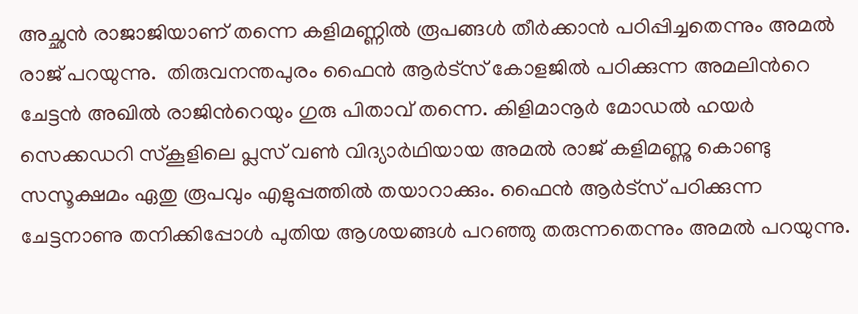അച്ഛന്‍ രാജാജിയാണ് തന്നെ കളിമണ്ണില്‍ രൂപങ്ങള്‍ തീര്‍ക്കാന്‍ പഠിപ്പിച്ചതെന്നും അമല്‍ രാജ് പറയുന്നു.  തിരുവനന്തപുരം ഫൈന്‍ ആര്‍ട്സ് കോളജില്‍ പഠിക്കുന്ന അമലിന്‍റെ ചേട്ടന്‍ അഖില്‍ രാജിന്‍റെയും ഗുരു പിതാവ് തന്നെ. കിളിമാനൂര്‍ മോഡല്‍ ഹയര്‍ സെക്കഡറി സ്കൂളിലെ പ്ലസ് വണ്‍ വിദ്യാര്‍ഥിയായ അമല്‍ രാജ് കളിമണ്ണു കൊണ്ടു സസൂക്ഷമം ഏതു രൂപവും എളുപ്പത്തില്‍ തയാറാക്കും. ഫൈന്‍ ആര്‍ട്സ് പഠിക്കുന്ന ചേട്ടനാണു തനിക്കിപ്പോള്‍ പുതിയ ആശയങ്ങള്‍ പറഞ്ഞു തരുന്നതെന്നും അമല്‍ പറയുന്നു.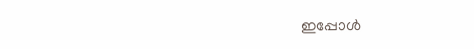ഇപ്പോള്‍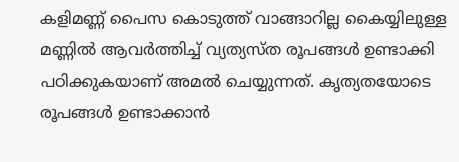കളിമണ്ണ് പൈസ കൊടുത്ത് വാങ്ങാറില്ല കൈയ്യിലുള്ള മണ്ണില്‍ ആവര്‍ത്തിച്ച്‌ വ്യത്യസ്ത രൂപങ്ങള്‍ ഉണ്ടാക്കി പഠിക്കുകയാണ് അമല്‍ ചെയ്യുന്നത്. കൃത്യതയോടെ രൂപങ്ങള്‍ ഉണ്ടാക്കാന്‍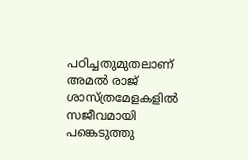പഠിച്ചതുമുതലാണ് അമല്‍ രാജ് ശാസ്ത്രമേളകളില്‍ സജീവമായി പങ്കെടുത്തു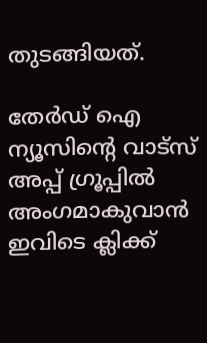തുടങ്ങിയത്.

തേർഡ് ഐ ന്യൂസിന്റെ വാട്സ് അപ്പ് ഗ്രൂപ്പിൽ അംഗമാകുവാൻ ഇവിടെ ക്ലിക്ക്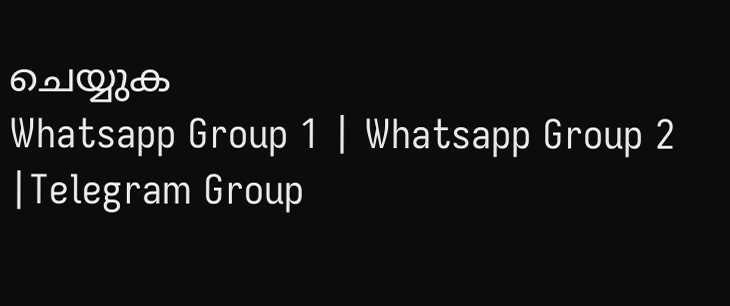ചെയ്യുക
Whatsapp Group 1 | Whatsapp Group 2 |Telegram Group